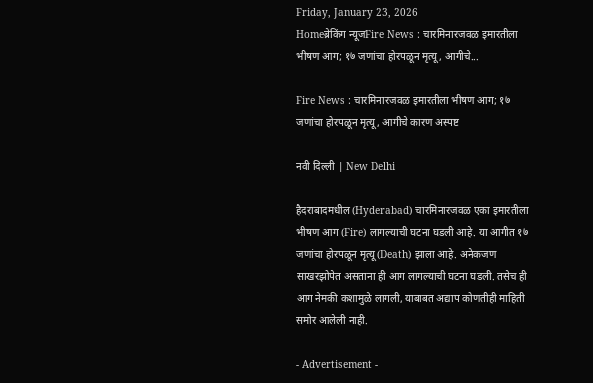Friday, January 23, 2026
Homeब्रेकिंग न्यूजFire News : चारमिनारजवळ इमारतीला भीषण आग; १७ जणांचा होरपळून मृत्यू, आगीचे...

Fire News : चारमिनारजवळ इमारतीला भीषण आग; १७ जणांचा होरपळून मृत्यू, आगीचे कारण अस्पष्ट

नवी दिल्ली | New Delhi

हैदराबादमधील (Hyderabad) चारमिनारजवळ एका इमारतीला भीषण आग (Fire) लागल्याची घटना घडली आहे. या आगीत १७ जणांचा होरपळून मृत्यू (Death) झाला आहे. अनेकजण साखरझोपेत असताना ही आग लागल्याची घटना घडली. तसेच ही आग नेमकी कशामुळे लागली, याबाबत अद्याप कोणतीही माहिती समोर आलेली नाही.

- Advertisement -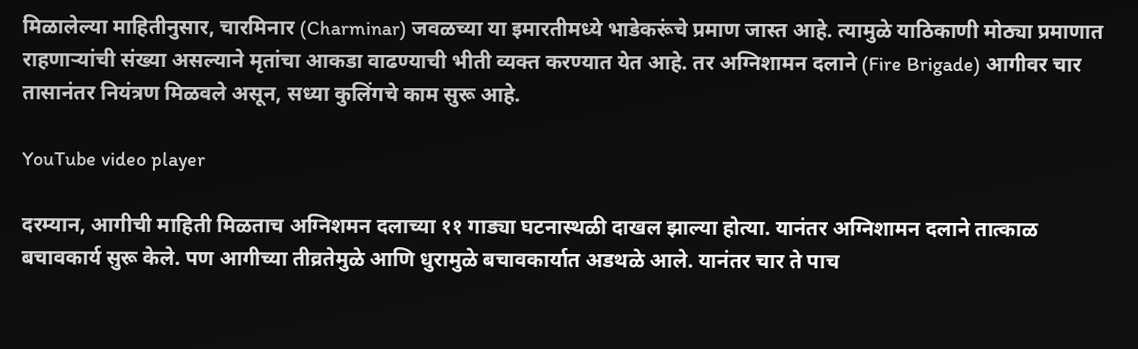मिळालेल्या माहितीनुसार, चारमिनार (Charminar) जवळच्या या इमारतीमध्ये भाडेकरूंचे प्रमाण जास्त आहे. त्यामुळे याठिकाणी मोठ्या प्रमाणात राहणाऱ्यांची संख्या असल्याने मृतांचा आकडा वाढण्याची भीती व्यक्त करण्यात येत आहे. तर अग्निशामन दलाने (Fire Brigade) आगीवर चार तासानंतर नियंत्रण मिळवले असून, सध्या कुलिंगचे काम सुरू आहे.

YouTube video player

दरम्यान, आगीची माहिती मिळताच अग्निशमन दलाच्या ११ गाड्या घटनास्थळी दाखल झाल्या होत्या. यानंतर अग्निशामन दलाने तात्काळ बचावकार्य सुरू केले. पण आगीच्या तीव्रतेमुळे आणि धुरामुळे बचावकार्यात अडथळे आले. यानंतर चार ते पाच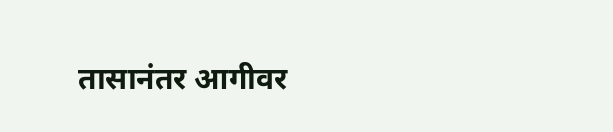तासानंतर आगीवर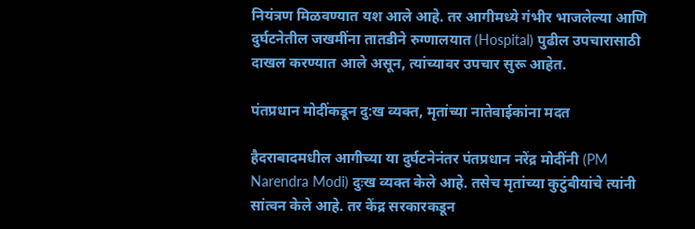नियंत्रण मिळवण्यात यश आले आहे. तर आगीमध्ये गंभीर भाजलेल्या आणि दुर्घटनेतील जखमींना तातडीने रुग्णालयात (Hospital) पुढील उपचारासाठी दाखल करण्यात आले असून, त्यांच्यावर उपचार सुरू आहेत.

पंतप्रधान मोदींकडून दु:ख व्यक्त, मृतांच्या नातेवाईकांना मदत

हैदराबादमधील आगीच्या या दुर्घटनेनंतर पंतप्रधान नरेंद्र मोदींनी (PM Narendra Modi) दुःख व्यक्त केले आहे. तसेच मृतांच्या कुटुंबीयांचे त्यांनी सांत्वन केले आहे. तर केंद्र सरकारकडून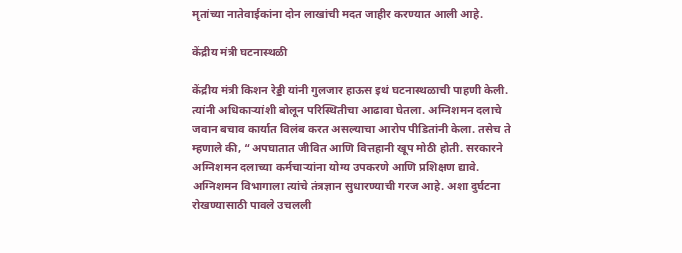मृतांच्या नातेवाईकांना दोन लाखांची मदत जाहीर करण्यात आली आहे.

केंद्रीय मंत्री घटनास्थळी

केंद्रीय मंत्री किशन रेड्डी यांनी गुलजार हाऊस इथं घटनास्थळाची पाहणी केली. त्यांनी अधिकाऱ्यांशी बोलून परिस्थितीचा आढावा घेतला. अग्निशमन दलाचे जवान बचाव कार्यात विलंब करत असल्याचा आरोप पीडितांनी केला. तसेच ते म्हणाले की, “अपघातात जीवित आणि वित्तहानी खूप मोठी होती. सरकारने अग्निशमन दलाच्या कर्मचाऱ्यांना योग्य उपकरणे आणि प्रशिक्षण द्यावे. अग्निशमन विभागाला त्यांचे तंत्रज्ञान सुधारण्याची गरज आहे. अशा दुर्घटना रोखण्यासाठी पावले उचलली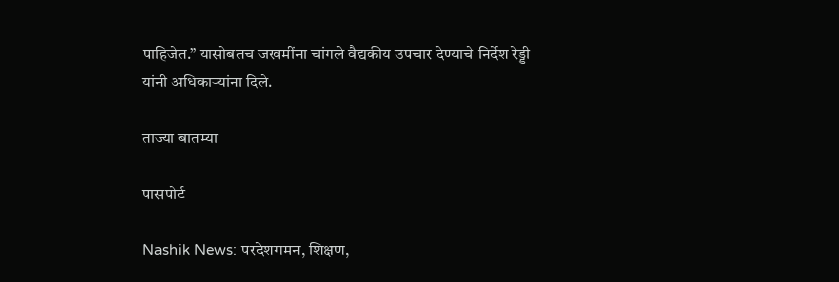पाहिजेत.” यासोबतच जखमींना चांगले वैद्यकीय उपचार देण्याचे निर्देश रेड्डी यांनी अधिकाऱ्यांना दिले.

ताज्या बातम्या

पासपोर्ट

Nashik News: परदेशगमन, शिक्षण,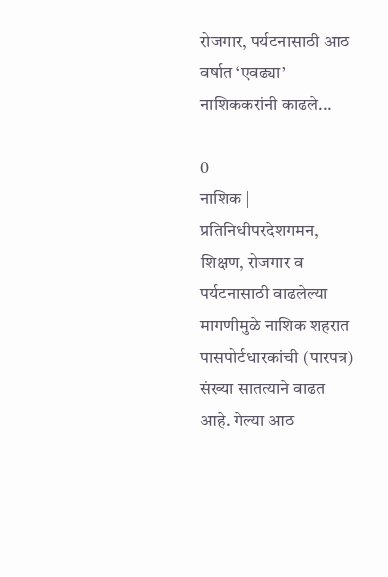रोजगार, पर्यटनासाठी आठ वर्षात ‘एवढ्या’ नाशिककरांनी काढले...

0
नाशिक | प्रतिनिधीपरदेशगमन, शिक्षण, रोजगार व पर्यटनासाठी वाढलेल्या मागणीमुळे नाशिक शहरात पासपोर्टधारकांची (पारपत्र) संख्या सातत्याने वाढत आहे. गेल्या आठ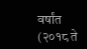वर्षांत (२०१८ ते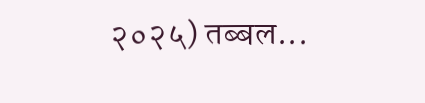२०२५) तब्बल...